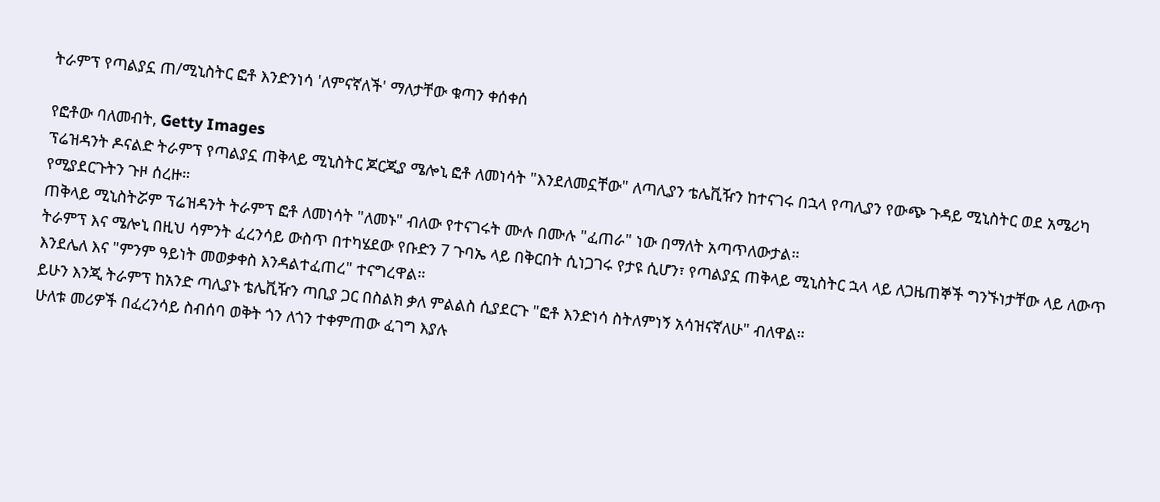ትራምፕ የጣልያኗ ጠ/ሚኒስትር ፎቶ እንድንነሳ 'ለምናኛለች' ማለታቸው ቁጣን ቀሰቀሰ

የፎቶው ባለመብት, Getty Images
ፕሬዝዳንት ዶናልድ ትራምፕ የጣልያኗ ጠቅላይ ሚኒስትር ጆርጂያ ሜሎኒ ፎቶ ለመነሳት "እንደለመኗቸው" ለጣሊያን ቴሌቪዥን ከተናገሩ በኋላ የጣሊያን የውጭ ጉዳይ ሚኒስትር ወደ አሜሪካ የሚያደርጉትን ጉዞ ሰረዙ።
ጠቅላይ ሚኒስትሯም ፕሬዝዳንት ትራምፕ ፎቶ ለመነሳት "ለመኑ" ብለው የተናገሩት ሙሉ በሙሉ "ፈጠራ" ነው በማለት አጣጥለውታል።
ትራምፕ እና ሜሎኒ በዚህ ሳምንት ፈረንሳይ ውስጥ በተካሄደው የቡድን 7 ጉባኤ ላይ በቅርበት ሲነጋገሩ የታዩ ሲሆን፣ የጣልያኗ ጠቅላይ ሚኒስትር ኋላ ላይ ለጋዜጠኞች ግንኙነታቸው ላይ ለውጥ እንደሌለ እና "ምንም ዓይነት መወቃቀስ እንዳልተፈጠረ" ተናግረዋል።
ይሁን እንጂ ትራምፕ ከአንድ ጣሊያኑ ቴሌቪዥን ጣቢያ ጋር በስልክ ቃለ ምልልስ ሲያደርጉ "ፎቶ እንድነሳ ስትለምነኝ አሳዝናኛለሁ" ብለዋል።
ሁለቱ መሪዎች በፈረንሳይ ስብሰባ ወቅት ጎን ለጎን ተቀምጠው ፈገግ እያሉ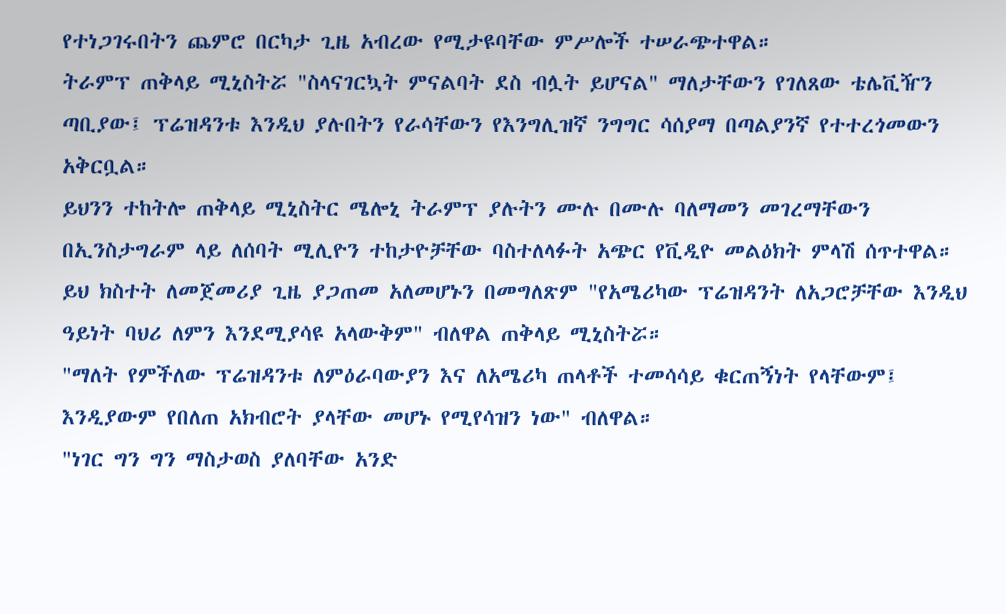የተነጋገሩበትን ጨምሮ በርካታ ጊዜ አብረው የሚታዩባቸው ምሥሎች ተሠራጭተዋል።
ትራምፕ ጠቅላይ ሚኒስትሯ "ስላናገርኳት ምናልባት ደስ ብሏት ይሆናል" ማለታቸውን የገለጸው ቴሌቪዥን ጣቢያው፤ ፕሬዝዳንቱ እንዲህ ያሉበትን የራሳቸውን የእንግሊዝኛ ንግግር ሳሰያማ በጣልያንኛ የተተረጎመውን አቅርቧል።
ይህንን ተከትሎ ጠቅላይ ሚኒስትር ሜሎኒ ትራምፕ ያሉትን ሙሉ በሙሉ ባለማመን መገረማቸውን በኢንስታግራም ላይ ለሰባት ሚሊዮን ተከታዮቻቸው ባስተለላፉት አጭር የቪዲዮ መልዕክት ምላሽ ሰጥተዋል።
ይህ ክስተት ለመጀመሪያ ጊዜ ያጋጠመ አለመሆኑን በመግለጽም "የአሜሪካው ፕሬዝዳንት ለአጋሮቻቸው እንዲህ ዓይነት ባህሪ ለምን እንደሚያሳዩ አላውቅም" ብለዋል ጠቅላይ ሚኒስትሯ።
"ማለት የምችለው ፕሬዝዳንቱ ለምዕራባውያን እና ለአሜሪካ ጠላቶች ተመሳሳይ ቁርጠኝነት የላቸውም፤ እንዲያውም የበለጠ አክብሮት ያላቸው መሆኑ የሚየሳዝን ነው" ብለዋል።
"ነገር ግን ግን ማስታወስ ያለባቸው አንድ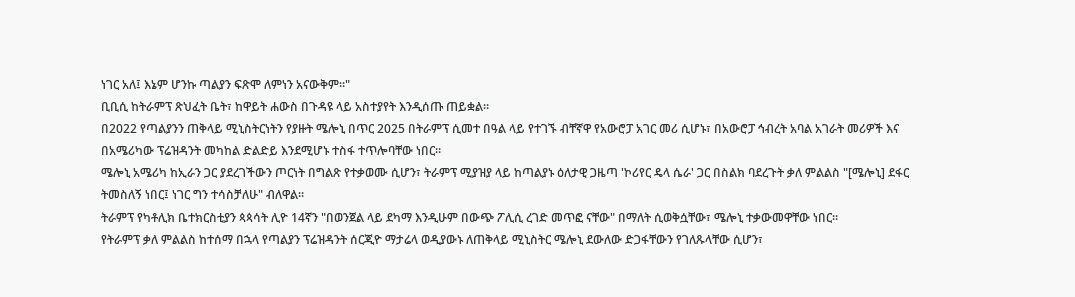ነገር አለ፤ እኔም ሆንኩ ጣልያን ፍጽሞ ለምነን አናውቅም።"
ቢቢሲ ከትራምፕ ጽህፈት ቤት፣ ከዋይት ሐውስ በጉዳዩ ላይ አስተያየት እንዲሰጡ ጠይቋል።
በ2022 የጣልያንን ጠቅላይ ሚኒስትርነትን የያዙት ሜሎኒ በጥር 2025 በትራምፕ ሲመተ በዓል ላይ የተገኙ ብቸኛዋ የአውሮፓ አገር መሪ ሲሆኑ፣ በአውሮፓ ኅብረት አባል አገራት መሪዎች እና በአሜሪካው ፕሬዝዳንት መካከል ድልድይ እንደሚሆኑ ተስፋ ተጥሎባቸው ነበር።
ሜሎኒ አሜሪካ ከኢራን ጋር ያደረገችውን ጦርነት በግልጽ የተቃወሙ ሲሆን፣ ትራምፕ ሚያዝያ ላይ ከጣልያኑ ዕለታዊ ጋዜጣ 'ኮሪየር ዴላ ሴራ' ጋር በስልክ ባደረጉት ቃለ ምልልስ "[ሜሎኒ] ደፋር ትመስለኝ ነበር፤ ነገር ግን ተሳስቻለሁ" ብለዋል።
ትራምፕ የካቶሊክ ቤተክርስቲያን ጳጳሳት ሊዮ 14ኛን "በወንጀል ላይ ደካማ እንዲሁም በውጭ ፖሊሲ ረገድ መጥፎ ናቸው" በማለት ሲወቅሷቸው፣ ሜሎኒ ተቃውመዋቸው ነበር።
የትራምፕ ቃለ ምልልስ ከተሰማ በኋላ የጣልያን ፕሬዝዳንት ሰርጂዮ ማታሬላ ወዲያውኑ ለጠቅላይ ሚኒስትር ሜሎኒ ደውለው ድጋፋቸውን የገለጹላቸው ሲሆን፣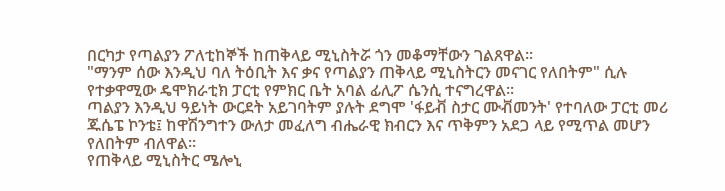በርካታ የጣልያን ፖለቲከኞች ከጠቅላይ ሚኒስትሯ ጎን መቆማቸውን ገልጸዋል።
"ማንም ሰው እንዲህ ባለ ትዕቢት እና ቃና የጣልያን ጠቅላይ ሚኒስትርን መናገር የለበትም" ሲሉ የተቃዋሚው ዴሞክራቲክ ፓርቲ የምክር ቤት አባል ፊሊፖ ሴንሲ ተናግረዋል።
ጣልያን እንዲህ ዓይነት ውርደት አይገባትም ያሉት ደግሞ 'ፋይቭ ስታር ሙቭመንት' የተባለው ፓርቲ መሪ ጁሴፔ ኮንቴ፤ ከዋሽንግተን ውለታ መፈለግ ብሔራዊ ክብርን እና ጥቅምን አደጋ ላይ የሚጥል መሆን የለበትም ብለዋል።
የጠቅላይ ሚኒስትር ሜሎኒ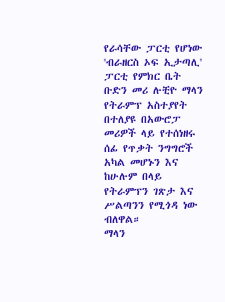የራሳቸው ፓርቲ የሆነው 'ብራዘርስ ኦፍ ኢታጣሊ' ፓርቲ የምክር ቤት ቡድን መሪ ሉቺዮ ማላን የትራምፕ አስተያየት በተለያዩ በአውሮፓ መሪዎች ላይ የተሰነዘሩ ሰፊ የጥቃት ንግግሮች አካል መሆኑን እና ከሁሉም በላይ የትራምፕን ገጽታ እና ሥልጣንን የሚጎዳ ነው ብለዋል።
ማላን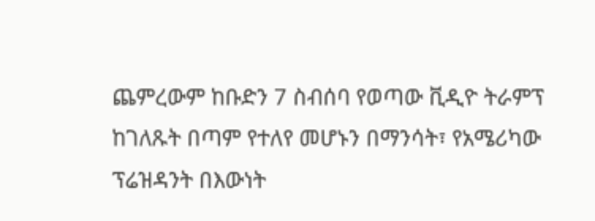ጨምረውም ከቡድን 7 ስብሰባ የወጣው ቪዲዮ ትራምፕ ከገለጹት በጣም የተለየ መሆኑን በማንሳት፣ የአሜሪካው ፕሬዝዳንት በእውነት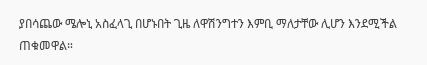ያበሳጨው ሜሎኒ አስፈላጊ በሆኑበት ጊዜ ለዋሽንግተን እምቢ ማለታቸው ሊሆን እንደሚችል ጠቁመዋል።